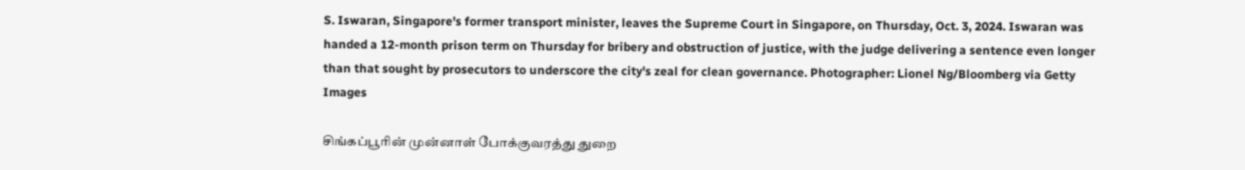S. Iswaran, Singapore's former transport minister, leaves the Supreme Court in Singapore, on Thursday, Oct. 3, 2024. Iswaran was handed a 12-month prison term on Thursday for bribery and obstruction of justice, with the judge delivering a sentence even longer than that sought by prosecutors to underscore the city's zeal for clean governance. Photographer: Lionel Ng/Bloomberg via Getty Images

சிங்கப்பூரின் முன்னாள் போக்குவரத்து துறை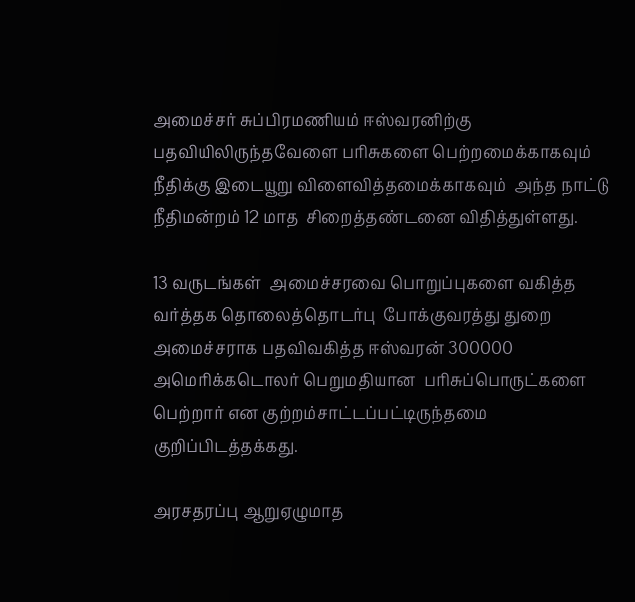அமைச்சர் சுப்பிரமணியம் ஈஸ்வரனிற்கு பதவியிலிருந்தவேளை பரிசுகளை பெற்றமைக்காகவும் நீதிக்கு இடையூறு விளைவித்தமைக்காகவும்  அந்த நாட்டு நீதிமன்றம் 12 மாத  சிறைத்தண்டனை விதித்துள்ளது.

13 வருடங்கள்  அமைச்சரவை பொறுப்புகளை வகித்த வர்த்தக தொலைத்தொடர்பு  போக்குவரத்து துறை அமைச்சராக பதவிவகித்த ஈஸ்வரன் 300000 அமெரிக்கடொலர் பெறுமதியான  பரிசுப்பொருட்களை பெற்றார் என குற்றம்சாட்டப்பட்டிருந்தமை குறிப்பிடத்தக்கது.

அரசதரப்பு ஆறுஏழுமாத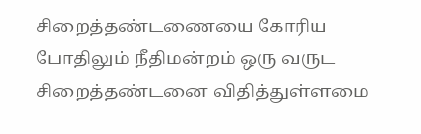சிறைத்தண்டணையை கோரிய போதிலும் நீதிமன்றம் ஒரு வருட சிறைத்தண்டனை விதித்துள்ளமை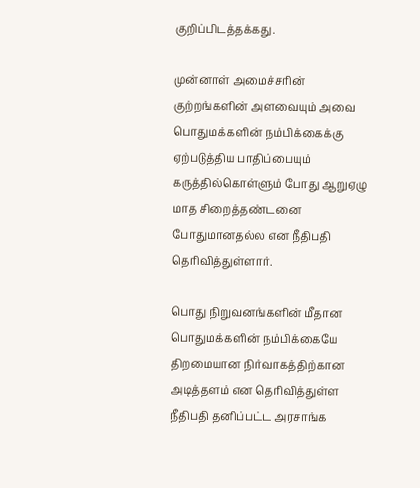குறிப்பிடத்தக்கது.

முன்னாள் அமைச்சரின் குற்றங்களின் அளவையும் அவை பொதுமக்களின் நம்பிக்கைக்கு ஏற்படுத்திய பாதிப்பையும் கருத்தில்கொள்ளும் போது ஆறுஏழு மாத சிறைத்தண்டனை போதுமானதல்ல என நீதிபதி  தெரிவித்துள்ளார்.

பொது நிறுவனங்களின் மீதான பொதுமக்களின் நம்பிக்கையே திறமையான நிர்வாகத்திற்கான அடித்தளம் என தெரிவித்துள்ள நீதிபதி தனிப்பட்ட அரசாங்க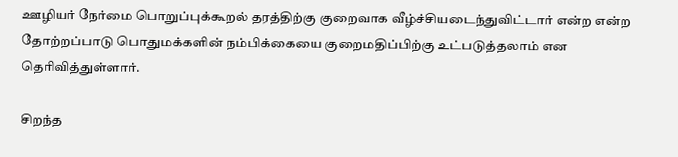ஊழியர் நேர்மை பொறுப்புக்கூறல் தரத்திற்கு குறைவாக வீழ்ச்சியடைந்துவிட்டார் என்ற என்ற தோற்றப்பாடு பொதுமக்களின் நம்பிக்கையை குறைமதிப்பிற்கு உட்படுத்தலாம் என தெரிவித்துள்ளார்.

சிறந்த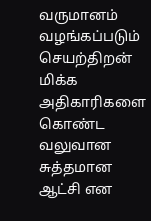வருமானம் வழங்கப்படும் செயற்திறன் மிக்க அதிகாரிகளை கொண்ட வலுவான சுத்தமான ஆட்சி என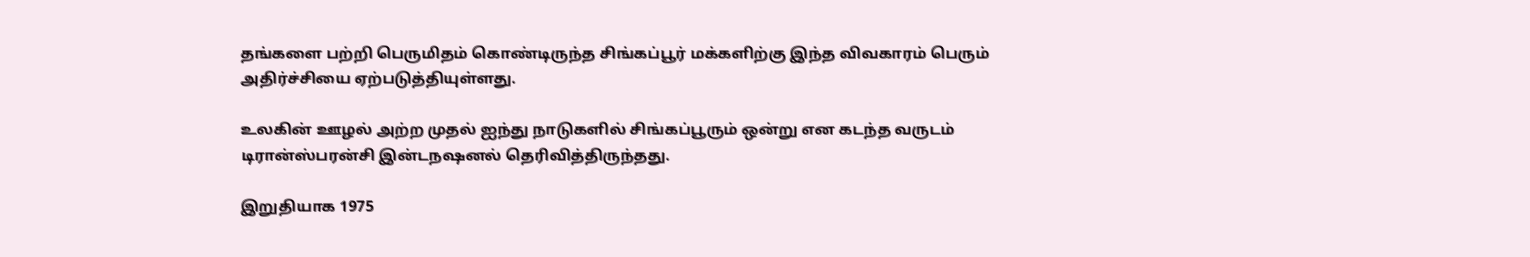தங்களை பற்றி பெருமிதம் கொண்டிருந்த சிங்கப்பூர் மக்களிற்கு இந்த விவகாரம் பெரும் அதிர்ச்சியை ஏற்படுத்தியுள்ளது.

உலகின் ஊழல் அற்ற முதல் ஐந்து நாடுகளில் சிங்கப்பூரும் ஒன்று என கடந்த வருடம் டிரான்ஸ்பரன்சி இன்டநஷனல் தெரிவித்திருந்தது.

இறுதியாக 1975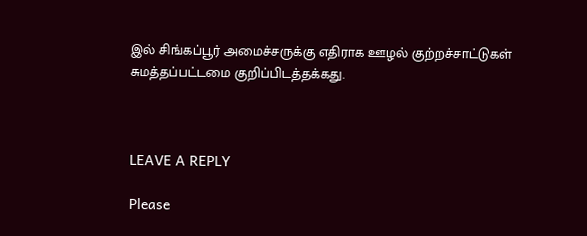இல் சிங்கப்பூர் அமைச்சருக்கு எதிராக ஊழல் குற்றச்சாட்டுகள் சுமத்தப்பட்டமை குறிப்பிடத்தக்கது.



LEAVE A REPLY

Please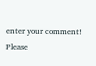enter your comment!
Please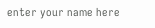enter your name here